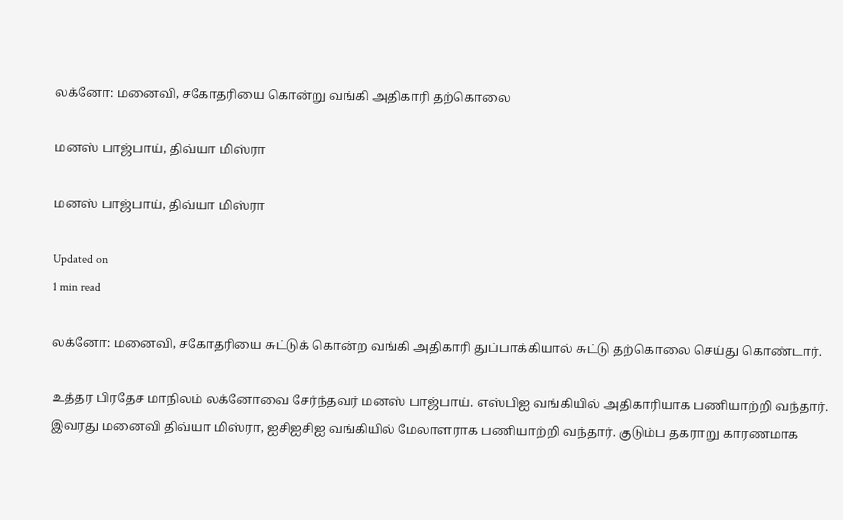லக்னோ: மனைவி, சகோதரியை கொன்று வங்கி அதிகாரி தற்கொலை

மனஸ் பாஜ்பாய், திவ்யா மிஸ்ரா

மனஸ் பாஜ்பாய், திவ்யா மிஸ்ரா

Updated on
1 min read

லக்னோ: மனைவி, சகோதரியை சுட்டுக் கொன்ற வங்கி அதிகாரி துப்பாக்கியால் சுட்டு தற்கொலை செய்து கொண்டார்.

உத்தர பிரதேச மாநிலம் லக்னோவை சேர்ந்தவர் மனஸ் பாஜ்பாய். எஸ்பிஐ வங்கியில் அதிகாரியாக பணியாற்றி வந்தார். இவரது மனைவி திவ்யா மிஸ்ரா, ஐசிஐசிஐ வங்கியில் மேலாளராக பணியாற்றி வந்தார். குடும்ப தகராறு காரணமாக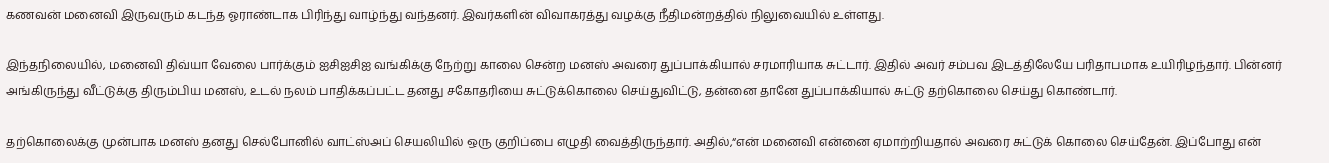கணவன் மனைவி இருவரும் கடந்த ஓராண்டாக பிரிந்து வாழ்ந்து வந்தனர். இவர்களின் விவாகரத்து வழக்கு நீதிமன்றத்தில் நிலுவையில் உள்ளது.

இந்தநிலையில், மனைவி திவ்யா வேலை பார்க்கும் ஐசிஐசிஐ வங்கிக்கு நேற்று காலை சென்ற மனஸ் அவரை துப்பாக்கியால் சரமாரியாக சுட்டார். இதில் அவர் சம்பவ இடத்திலேயே பரிதாபமாக உயிரிழந்தார். பின்னர் அங்கிருந்து வீட்டுக்கு திரும்பிய மனஸ், உடல் நலம் பாதிக்கப்பட்ட தனது சகோதரியை சுட்டுக்கொலை செய்துவிட்டு, தன்னை தானே துப்பாக்கியால் சுட்டு தற்கொலை செய்து கொண்டார்.

தற்கொலைக்கு முன்பாக மனஸ் தனது செல்போனில் வாட்ஸ்அப் செயலியில் ஒரு குறிப்பை எழுதி வைத்திருந்தார். அதில்,“என் மனைவி என்னை ஏமாற்றியதால் அவரை சுட்டுக் கொலை செய்தேன். இப்போது என்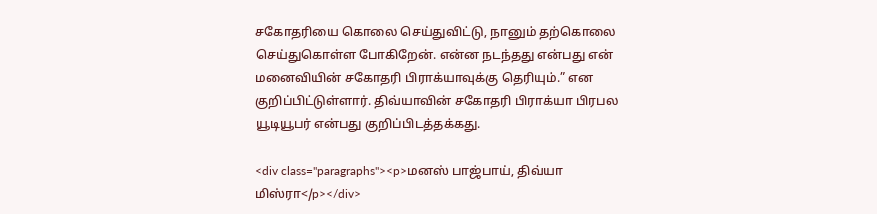சகோதரியை கொலை செய்துவிட்டு, நானும் தற்கொலை செய்துகொள்ள போகிறேன். என்ன நடந்தது என்பது என் மனைவியின் சகோதரி பிராக்யாவுக்கு தெரியும்.” என குறிப்பிட்டுள்ளார். திவ்யாவின் சகோதரி பிராக்யா பிரபல யூடியூபர் என்பது குறிப்பிடத்தக்கது.

<div class="paragraphs"><p>மனஸ் பாஜ்பாய், திவ்யா மிஸ்ரா</p></div>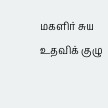மகளிர் சுய உதவிக் குழு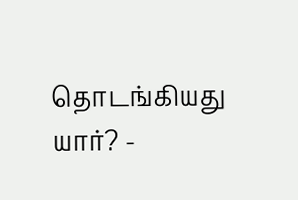தொடங்கியது யார்? -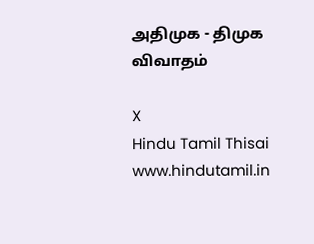அதிமுக - திமுக விவாதம்

X
Hindu Tamil Thisai
www.hindutamil.in